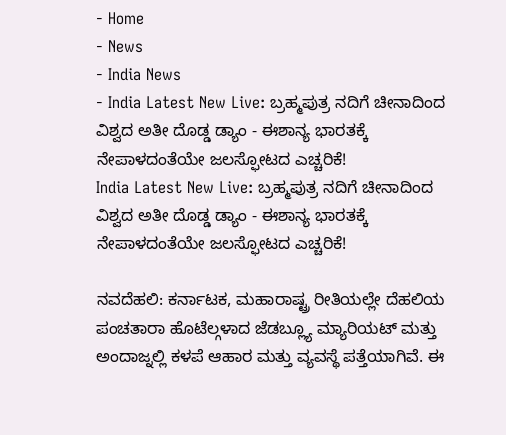- Home
- News
- India News
- India Latest New Live: ಬ್ರಹ್ಮಪುತ್ರ ನದಿಗೆ ಚೀನಾದಿಂದ ವಿಶ್ವದ ಅತೀ ದೊಡ್ಡ ಡ್ಯಾಂ - ಈಶಾನ್ಯ ಭಾರತಕ್ಕೆ ನೇಪಾಳದಂತೆಯೇ ಜಲಸ್ಫೋಟದ ಎಚ್ಚರಿಕೆ!
India Latest New Live: ಬ್ರಹ್ಮಪುತ್ರ ನದಿಗೆ ಚೀನಾದಿಂದ ವಿಶ್ವದ ಅತೀ ದೊಡ್ಡ ಡ್ಯಾಂ - ಈಶಾನ್ಯ ಭಾರತಕ್ಕೆ ನೇಪಾಳದಂತೆಯೇ ಜಲಸ್ಫೋಟದ ಎಚ್ಚರಿಕೆ!

ನವದೆಹಲಿ: ಕರ್ನಾಟಕ, ಮಹಾರಾಷ್ಟ್ರ ರೀತಿಯಲ್ಲೇ ದೆಹಲಿಯ ಪಂಚತಾರಾ ಹೊಟೆಲ್ಗಳಾದ ಜೆಡಬ್ಲ್ಯೂ ಮ್ಯಾರಿಯಟ್ ಮತ್ತು ಅಂದಾಜ್ನಲ್ಲಿ ಕಳಪೆ ಆಹಾರ ಮತ್ತು ವ್ಯವಸ್ಥೆ ಪತ್ತೆಯಾಗಿವೆ. ಈ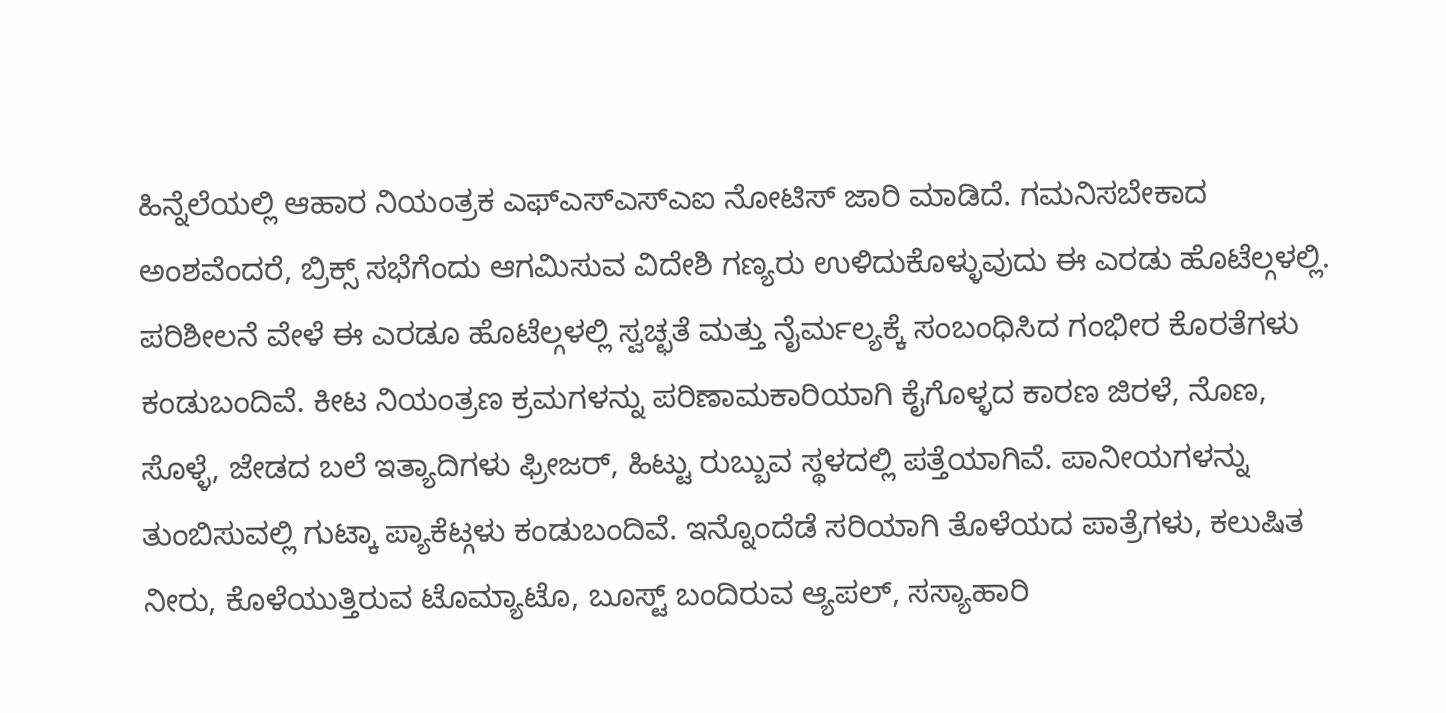ಹಿನ್ನೆಲೆಯಲ್ಲಿ ಆಹಾರ ನಿಯಂತ್ರಕ ಎಫ್ಎಸ್ಎಸ್ಎಐ ನೋಟಿಸ್ ಜಾರಿ ಮಾಡಿದೆ. ಗಮನಿಸಬೇಕಾದ ಅಂಶವೆಂದರೆ, ಬ್ರಿಕ್ಸ್ ಸಭೆಗೆಂದು ಆಗಮಿಸುವ ವಿದೇಶಿ ಗಣ್ಯರು ಉಳಿದುಕೊಳ್ಳುವುದು ಈ ಎರಡು ಹೊಟೆಲ್ಗಳಲ್ಲಿ.
ಪರಿಶೀಲನೆ ವೇಳೆ ಈ ಎರಡೂ ಹೊಟೆಲ್ಗಳಲ್ಲಿ ಸ್ವಚ್ಛತೆ ಮತ್ತು ನೈರ್ಮಲ್ಯಕ್ಕೆ ಸಂಬಂಧಿಸಿದ ಗಂಭೀರ ಕೊರತೆಗಳು ಕಂಡುಬಂದಿವೆ. ಕೀಟ ನಿಯಂತ್ರಣ ಕ್ರಮಗಳನ್ನು ಪರಿಣಾಮಕಾರಿಯಾಗಿ ಕೈಗೊಳ್ಳದ ಕಾರಣ ಜಿರಳೆ, ನೊಣ, ಸೊಳ್ಳೆ, ಜೇಡದ ಬಲೆ ಇತ್ಯಾದಿಗಳು ಫ್ರೀಜರ್, ಹಿಟ್ಟು ರುಬ್ಬುವ ಸ್ಥಳದಲ್ಲಿ ಪತ್ತೆಯಾಗಿವೆ. ಪಾನೀಯಗಳನ್ನು ತುಂಬಿಸುವಲ್ಲಿ ಗುಟ್ಕಾ ಪ್ಯಾಕೆಟ್ಗಳು ಕಂಡುಬಂದಿವೆ. ಇನ್ನೊಂದೆಡೆ ಸರಿಯಾಗಿ ತೊಳೆಯದ ಪಾತ್ರೆಗಳು, ಕಲುಷಿತ ನೀರು, ಕೊಳೆಯುತ್ತಿರುವ ಟೊಮ್ಯಾಟೊ, ಬೂಸ್ಟ್ ಬಂದಿರುವ ಆ್ಯಪಲ್, ಸಸ್ಯಾಹಾರಿ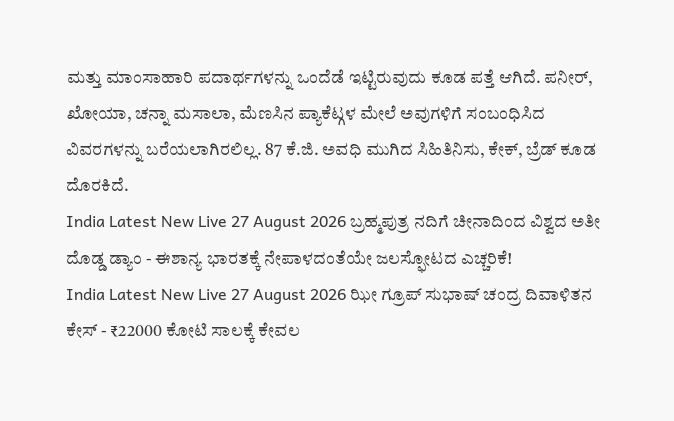ಮತ್ತು ಮಾಂಸಾಹಾರಿ ಪದಾರ್ಥಗಳನ್ನು ಒಂದೆಡೆ ಇಟ್ಟಿರುವುದು ಕೂಡ ಪತ್ತೆ ಆಗಿದೆ. ಪನೀರ್, ಖೋಯಾ, ಚನ್ನಾ ಮಸಾಲಾ, ಮೆಣಸಿನ ಪ್ಯಾಕೆಟ್ಗಳ ಮೇಲೆ ಅವುಗಳಿಗೆ ಸಂಬಂಧಿಸಿದ ವಿವರಗಳನ್ನು ಬರೆಯಲಾಗಿರಲಿಲ್ಲ. 87 ಕೆ.ಜಿ. ಅವಧಿ ಮುಗಿದ ಸಿಹಿತಿನಿಸು, ಕೇಕ್, ಬ್ರೆಡ್ ಕೂಡ ದೊರಕಿದೆ.
India Latest New Live 27 August 2026 ಬ್ರಹ್ಮಪುತ್ರ ನದಿಗೆ ಚೀನಾದಿಂದ ವಿಶ್ವದ ಅತೀ ದೊಡ್ಡ ಡ್ಯಾಂ - ಈಶಾನ್ಯ ಭಾರತಕ್ಕೆ ನೇಪಾಳದಂತೆಯೇ ಜಲಸ್ಫೋಟದ ಎಚ್ಚರಿಕೆ!
India Latest New Live 27 August 2026 ಝೀ ಗ್ರೂಪ್ ಸುಭಾಷ್ ಚಂದ್ರ ದಿವಾಳಿತನ ಕೇಸ್ - ₹22000 ಕೋಟಿ ಸಾಲಕ್ಕೆ ಕೇವಲ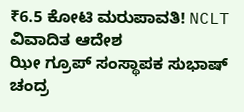₹6.5 ಕೋಟಿ ಮರುಪಾವತಿ! NCLT ವಿವಾದಿತ ಆದೇಶ
ಝೀ ಗ್ರೂಪ್ ಸಂಸ್ಥಾಪಕ ಸುಭಾಷ್ ಚಂದ್ರ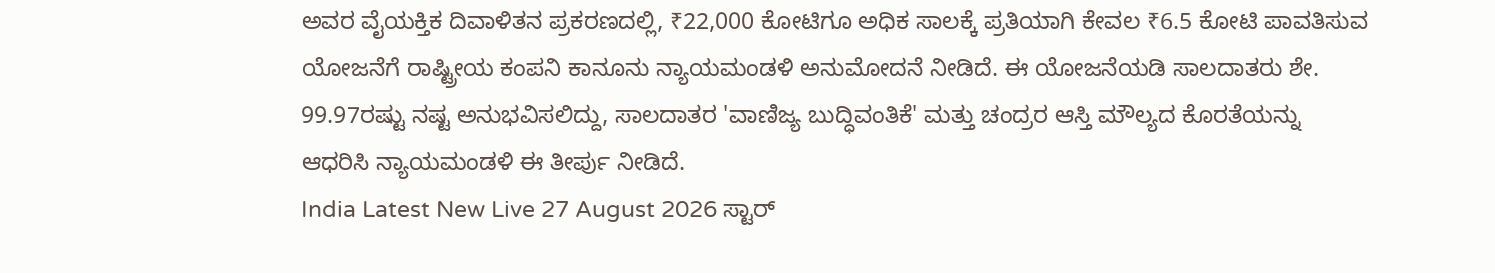ಅವರ ವೈಯಕ್ತಿಕ ದಿವಾಳಿತನ ಪ್ರಕರಣದಲ್ಲಿ, ₹22,000 ಕೋಟಿಗೂ ಅಧಿಕ ಸಾಲಕ್ಕೆ ಪ್ರತಿಯಾಗಿ ಕೇವಲ ₹6.5 ಕೋಟಿ ಪಾವತಿಸುವ ಯೋಜನೆಗೆ ರಾಷ್ಟ್ರೀಯ ಕಂಪನಿ ಕಾನೂನು ನ್ಯಾಯಮಂಡಳಿ ಅನುಮೋದನೆ ನೀಡಿದೆ. ಈ ಯೋಜನೆಯಡಿ ಸಾಲದಾತರು ಶೇ. 99.97ರಷ್ಟು ನಷ್ಟ ಅನುಭವಿಸಲಿದ್ದು, ಸಾಲದಾತರ 'ವಾಣಿಜ್ಯ ಬುದ್ಧಿವಂತಿಕೆ' ಮತ್ತು ಚಂದ್ರರ ಆಸ್ತಿ ಮೌಲ್ಯದ ಕೊರತೆಯನ್ನು ಆಧರಿಸಿ ನ್ಯಾಯಮಂಡಳಿ ಈ ತೀರ್ಪು ನೀಡಿದೆ.
India Latest New Live 27 August 2026 ಸ್ಟಾರ್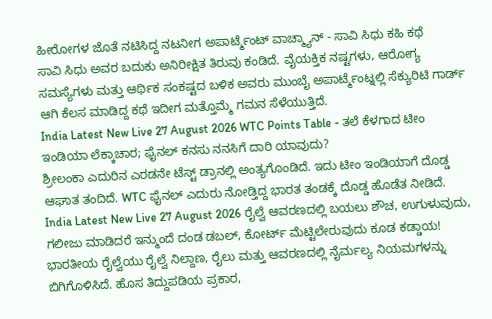ಹೀರೋಗಳ ಜೊತೆ ನಟಿಸಿದ್ದ ನಟನೀಗ ಅಪಾರ್ಟ್ಮೆಂಟ್ ವಾಚ್ಮ್ಯಾನ್ - ಸಾವಿ ಸಿಧು ಕಹಿ ಕಥೆ
ಸಾವಿ ಸಿಧು ಅವರ ಬದುಕು ಅನಿರೀಕ್ಷಿತ ತಿರುವು ಕಂಡಿದೆ. ವೈಯಕ್ತಿಕ ನಷ್ಟಗಳು, ಆರೋಗ್ಯ ಸಮಸ್ಯೆಗಳು ಮತ್ತು ಆರ್ಥಿಕ ಸಂಕಷ್ಟದ ಬಳಿಕ ಅವರು ಮುಂಬೈ ಅಪಾರ್ಟ್ಮೆಂಟ್ನಲ್ಲಿ ಸೆಕ್ಯುರಿಟಿ ಗಾರ್ಡ್ ಆಗಿ ಕೆಲಸ ಮಾಡಿದ್ದ ಕಥೆ ಇದೀಗ ಮತ್ತೊಮ್ಮೆ ಗಮನ ಸೆಳೆಯುತ್ತಿದೆ.
India Latest New Live 27 August 2026 WTC Points Table - ತಲೆ ಕೆಳಗಾದ ಟೀಂ ಇಂಡಿಯಾ ಲೆಕ್ಕಾಚಾರ; ಫೈನಲ್ ಕನಸು ನನಸಿಗೆ ದಾರಿ ಯಾವುದು?
ಶ್ರೀಲಂಕಾ ಎದುರಿನ ಎರಡನೇ ಟೆಸ್ಟ್ ಡ್ರಾನಲ್ಲಿ ಅಂತ್ಯಗೊಂಡಿದೆ. ಇದು ಟೀಂ ಇಂಡಿಯಾಗೆ ದೊಡ್ಡ ಆಘಾತ ತಂದಿದೆ. WTC ಫೈನಲ್ ಎದುರು ನೋಡ್ತಿದ್ದ ಭಾರತ ತಂಡಕ್ಕೆ ದೊಡ್ಡ ಹೊಡೆತ ನೀಡಿದೆ.
India Latest New Live 27 August 2026 ರೈಲ್ವೆ ಆವರಣದಲ್ಲಿ ಬಯಲು ಶೌಚ, ಉಗುಳುವುದು, ಗಲೀಜು ಮಾಡಿದರೆ ಇನ್ಮುಂದೆ ದಂಡ ಡಬಲ್, ಕೋರ್ಟ್ ಮೆಟ್ಟಿಲೇರುವುದು ಕೂಡ ಕಡ್ಡಾಯ!
ಭಾರತೀಯ ರೈಲ್ವೆಯು ರೈಲ್ವೆ ನಿಲ್ದಾಣ, ರೈಲು ಮತ್ತು ಆವರಣದಲ್ಲಿ ನೈರ್ಮಲ್ಯ ನಿಯಮಗಳನ್ನು ಬಿಗಿಗೊಳಿಸಿದೆ. ಹೊಸ ತಿದ್ದುಪಡಿಯ ಪ್ರಕಾರ,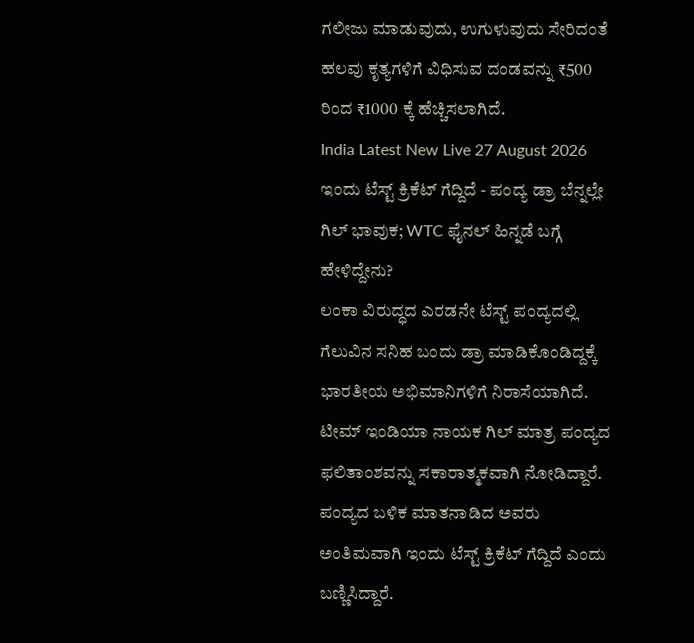ಗಲೀಜು ಮಾಡುವುದು, ಉಗುಳುವುದು ಸೇರಿದಂತೆ ಹಲವು ಕೃತ್ಯಗಳಿಗೆ ವಿಧಿಸುವ ದಂಡವನ್ನು ₹500 ರಿಂದ ₹1000 ಕ್ಕೆ ಹೆಚ್ಚಿಸಲಾಗಿದೆ.
India Latest New Live 27 August 2026 ಇಂದು ಟೆಸ್ಟ್ ಕ್ರಿಕೆಟ್ ಗೆದ್ದಿದೆ - ಪಂದ್ಯ ಡ್ರಾ ಬೆನ್ನಲ್ಲೇ ಗಿಲ್ ಭಾವುಕ; WTC ಫೈನಲ್ ಹಿನ್ನಡೆ ಬಗ್ಗೆ ಹೇಳಿದ್ದೇನು?
ಲಂಕಾ ವಿರುದ್ಧದ ಎರಡನೇ ಟೆಸ್ಟ್ ಪಂದ್ಯದಲ್ಲಿ ಗೆಲುವಿನ ಸನಿಹ ಬಂದು ಡ್ರಾ ಮಾಡಿಕೊಂಡಿದ್ದಕ್ಕೆ ಭಾರತೀಯ ಅಭಿಮಾನಿಗಳಿಗೆ ನಿರಾಸೆಯಾಗಿದೆ. ಟೀಮ್ ಇಂಡಿಯಾ ನಾಯಕ ಗಿಲ್ ಮಾತ್ರ ಪಂದ್ಯದ ಫಲಿತಾಂಶವನ್ನು ಸಕಾರಾತ್ಮಕವಾಗಿ ನೋಡಿದ್ದಾರೆ. ಪಂದ್ಯದ ಬಳಿಕ ಮಾತನಾಡಿದ ಅವರು ಅಂತಿಮವಾಗಿ ಇಂದು ಟೆಸ್ಟ್ ಕ್ರಿಕೆಟ್ ಗೆದ್ದಿದೆ ಎಂದು ಬಣ್ಣಿಸಿದ್ದಾರೆ.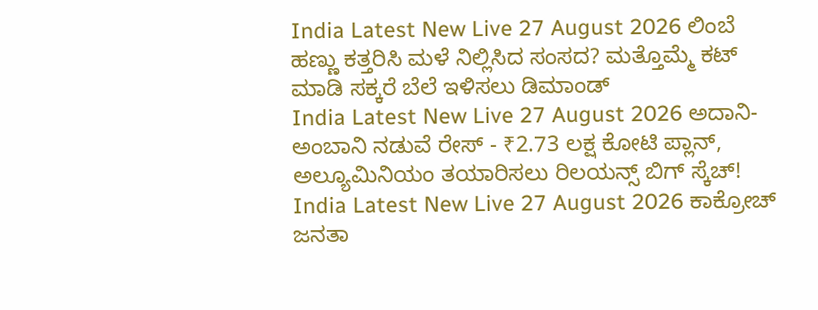India Latest New Live 27 August 2026 ಲಿಂಬೆ ಹಣ್ಣು ಕತ್ತರಿಸಿ ಮಳೆ ನಿಲ್ಲಿಸಿದ ಸಂಸದ? ಮತ್ತೊಮ್ಮೆ ಕಟ್ ಮಾಡಿ ಸಕ್ಕರೆ ಬೆಲೆ ಇಳಿಸಲು ಡಿಮಾಂಡ್
India Latest New Live 27 August 2026 ಅದಾನಿ-ಅಂಬಾನಿ ನಡುವೆ ರೇಸ್ - ₹2.73 ಲಕ್ಷ ಕೋಟಿ ಪ್ಲಾನ್, ಅಲ್ಯೂಮಿನಿಯಂ ತಯಾರಿಸಲು ರಿಲಯನ್ಸ್ ಬಿಗ್ ಸ್ಕೆಚ್!
India Latest New Live 27 August 2026 ಕಾಕ್ರೋಚ್ ಜನತಾ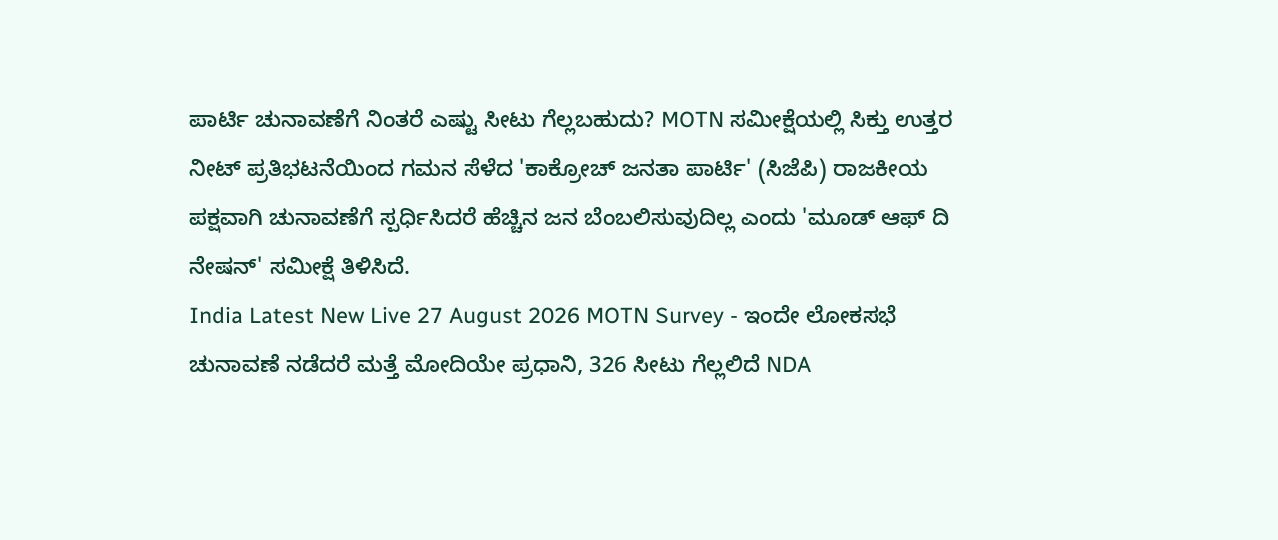ಪಾರ್ಟಿ ಚುನಾವಣೆಗೆ ನಿಂತರೆ ಎಷ್ಟು ಸೀಟು ಗೆಲ್ಲಬಹುದು? MOTN ಸಮೀಕ್ಷೆಯಲ್ಲಿ ಸಿಕ್ತು ಉತ್ತರ
ನೀಟ್ ಪ್ರತಿಭಟನೆಯಿಂದ ಗಮನ ಸೆಳೆದ 'ಕಾಕ್ರೋಚ್ ಜನತಾ ಪಾರ್ಟಿ' (ಸಿಜೆಪಿ) ರಾಜಕೀಯ ಪಕ್ಷವಾಗಿ ಚುನಾವಣೆಗೆ ಸ್ಪರ್ಧಿಸಿದರೆ ಹೆಚ್ಚಿನ ಜನ ಬೆಂಬಲಿಸುವುದಿಲ್ಲ ಎಂದು 'ಮೂಡ್ ಆಫ್ ದಿ ನೇಷನ್' ಸಮೀಕ್ಷೆ ತಿಳಿಸಿದೆ.
India Latest New Live 27 August 2026 MOTN Survey - ಇಂದೇ ಲೋಕಸಭೆ ಚುನಾವಣೆ ನಡೆದರೆ ಮತ್ತೆ ಮೋದಿಯೇ ಪ್ರಧಾನಿ, 326 ಸೀಟು ಗೆಲ್ಲಲಿದೆ NDA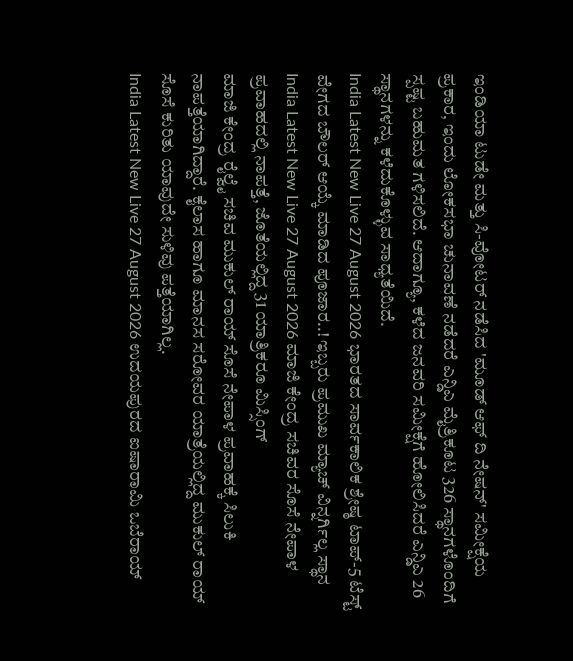ಇಂಡಿಯಾ ಟುಡೇ ಮತ್ತು ಸಿ-ವೋಟರ್ ನಡೆಸಿದ 'ಮೂಡ್ ಆಫ್ ದಿ ನೇಷನ್' ಸಮೀಕ್ಷೆಯ ಪ್ರಕಾರ, ಇಂದು ಲೋಕಸಭಾ ಚುನಾವಣೆ ನಡೆದರೆ ಎನ್ಡಿಎ ಮೈತ್ರಿಕೂಟ 326 ಸ್ಥಾನಗಳೊಂದಿಗೆ ಸ್ಪಷ್ಟ ಬಹುಮತ ಗಳಿಸಲಿದೆ. ಆದಾಗ್ಯೂ, ಕಳೆದ ಜನವರಿ ಸಮೀಕ್ಷೆಗೆ ಹೋಲಿಸಿದರೆ ಎನ್ಡಿಎ 26 ಸ್ಥಾನಗಳನ್ನು ಕಳೆದುಕೊಳ್ಳುವ ಸಾಧ್ಯತೆಯಿದೆ.
India Latest New Live 27 August 2026 ಭಾರತದ ಸಾರ್ವಕಾಲಿಕ ಶ್ರೇಷ್ಠ ಟಾಪ್-5 ಟೆಸ್ಟ್ ವೇಗದ ಬೌಲರ್ ಆಯ್ಕೆ ಮಾಡಿದ ಪೂಜಾರ..! ಇಬ್ಬರು ಪ್ರಮುಖ ಮ್ಯಾಚ್ ವಿನ್ನರ್ಗಿಲ್ಲ ಸ್ಥಾನ
India Latest New Live 27 August 2026 ಮಾಜಿ ಕೇಂದ್ರ ಸಚಿವರ ಸೊಸೆ ನೇಪಾಳ ಪ್ರವಾಹದಲ್ಲಿ ನಾಪತ್ತೆ, ಜೊತೆಯಲ್ಲಿದ್ದ 31 ಯಾತ್ರಿಕರೂ ಮಿಸ್ಸಿಂಗ್
ಮಾಜಿ ಕೇಂದ್ರ ರೈಲ್ವೈ ಸಚಿವ ಮುಕುಲ್ ರಾಯ್ ಸೊಸೆ ನೇಪಾಳ ಪ್ರವಾಹಕ್ಕೆ ಸಿಲುಕಿ ನಾಪತ್ತೆಯಾಗಿದ್ದಾರೆ. ಕೈಲಾಸ ಹಾಗೂ ಮಾನಸ ಸರೋವರ ಯಾತ್ರೆಯಲ್ಲಿದ್ದ ಮುಕುಲ್ ರಾಯ್ ಸೊಸೆ ಕುರಿತು ಯಾವುದೇ ಸುಳಿವು ಪತ್ತೆಯಾಗಿಲ್ಲ.
India Latest New Live 27 August 2026 ಉದಯಪುರದ ಐಷಾರಾಮಿ ಒಬೆರಾಯ್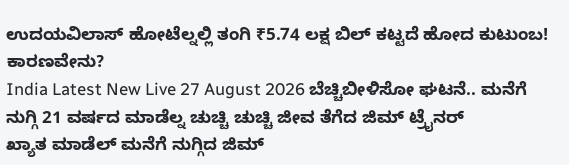ಉದಯವಿಲಾಸ್ ಹೋಟೆಲ್ನಲ್ಲಿ ತಂಗಿ ₹5.74 ಲಕ್ಷ ಬಿಲ್ ಕಟ್ಟದೆ ಹೋದ ಕುಟುಂಬ! ಕಾರಣವೇನು?
India Latest New Live 27 August 2026 ಬೆಚ್ಚಿಬೀಳಿಸೋ ಘಟನೆ.. ಮನೆಗೆ ನುಗ್ಗಿ 21 ವರ್ಷದ ಮಾಡೆಲ್ನ ಚುಚ್ಚಿ ಚುಚ್ಚಿ ಜೀವ ತೆಗೆದ ಜಿಮ್ ಟ್ರೈನರ್
ಖ್ಯಾತ ಮಾಡೆಲ್ ಮನೆಗೆ ನುಗ್ಗಿದ ಜಿಮ್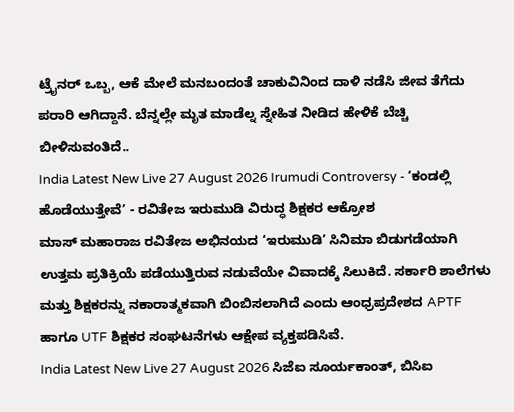ಟ್ರೈನರ್ ಒಬ್ಬ, ಆಕೆ ಮೇಲೆ ಮನಬಂದಂತೆ ಚಾಕುವಿನಿಂದ ದಾಳಿ ನಡೆಸಿ ಜೀವ ತೆಗೆದು ಪರಾರಿ ಆಗಿದ್ದಾನೆ. ಬೆನ್ನಲ್ಲೇ ಮೃತ ಮಾಡೆಲ್ನ ಸ್ನೇಹಿತ ನೀಡಿದ ಹೇಳಿಕೆ ಬೆಚ್ಚಿ ಬೀಳಿಸುವಂತಿದೆ..
India Latest New Live 27 August 2026 Irumudi Controversy - ‘ಕಂಡಲ್ಲಿ ಹೊಡೆಯುತ್ತೇವೆ’ - ರವಿತೇಜ ಇರುಮುಡಿ ವಿರುದ್ಧ ಶಿಕ್ಷಕರ ಆಕ್ರೋಶ
ಮಾಸ್ ಮಹಾರಾಜ ರವಿತೇಜ ಅಭಿನಯದ ‘ಇರುಮುಡಿ’ ಸಿನಿಮಾ ಬಿಡುಗಡೆಯಾಗಿ ಉತ್ತಮ ಪ್ರತಿಕ್ರಿಯೆ ಪಡೆಯುತ್ತಿರುವ ನಡುವೆಯೇ ವಿವಾದಕ್ಕೆ ಸಿಲುಕಿದೆ. ಸರ್ಕಾರಿ ಶಾಲೆಗಳು ಮತ್ತು ಶಿಕ್ಷಕರನ್ನು ನಕಾರಾತ್ಮಕವಾಗಿ ಬಿಂಬಿಸಲಾಗಿದೆ ಎಂದು ಆಂಧ್ರಪ್ರದೇಶದ APTF ಹಾಗೂ UTF ಶಿಕ್ಷಕರ ಸಂಘಟನೆಗಳು ಆಕ್ಷೇಪ ವ್ಯಕ್ತಪಡಿಸಿವೆ.
India Latest New Live 27 August 2026 ಸಿಜೆಐ ಸೂರ್ಯಕಾಂತ್, ಬಿಸಿಐ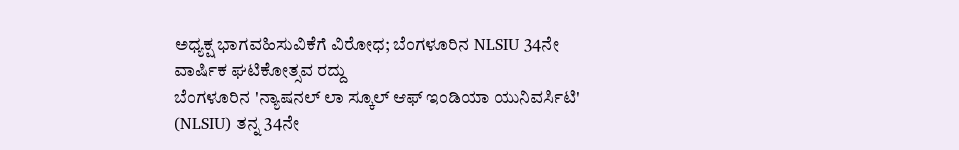ಅಧ್ಯಕ್ಷ ಭಾಗವಹಿಸುವಿಕೆಗೆ ವಿರೋಧ; ಬೆಂಗಳೂರಿನ NLSIU 34ನೇ ವಾರ್ಷಿಕ ಘಟಿಕೋತ್ಸವ ರದ್ದು
ಬೆಂಗಳೂರಿನ 'ನ್ಯಾಷನಲ್ ಲಾ ಸ್ಕೂಲ್ ಆಫ್ ಇಂಡಿಯಾ ಯುನಿವರ್ಸಿಟಿ' (NLSIU) ತನ್ನ 34ನೇ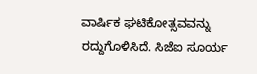ವಾರ್ಷಿಕ ಘಟಿಕೋತ್ಸವವನ್ನು ರದ್ದುಗೊಳಿಸಿದೆ. ಸಿಜೆಐ ಸೂರ್ಯ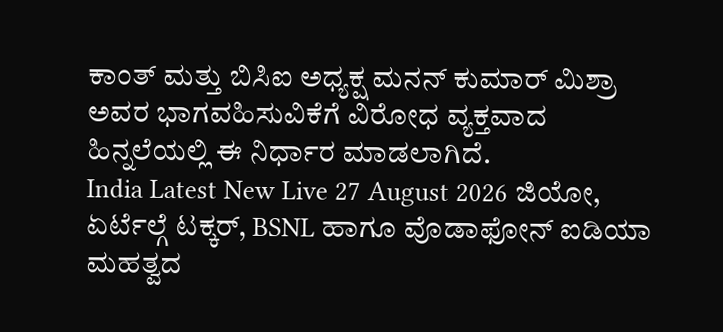ಕಾಂತ್ ಮತ್ತು ಬಿಸಿಐ ಅಧ್ಯಕ್ಷ ಮನನ್ ಕುಮಾರ್ ಮಿಶ್ರಾ ಅವರ ಭಾಗವಹಿಸುವಿಕೆಗೆ ವಿರೋಧ ವ್ಯಕ್ತವಾದ ಹಿನ್ನಲೆಯಲ್ಲಿ ಈ ನಿರ್ಧಾರ ಮಾಡಲಾಗಿದೆ.
India Latest New Live 27 August 2026 ಜಿಯೋ, ಏರ್ಟೆಲ್ಗೆ ಟಕ್ಕರ್, BSNL ಹಾಗೂ ವೊಡಾಫೋನ್ ಐಡಿಯಾ ಮಹತ್ವದ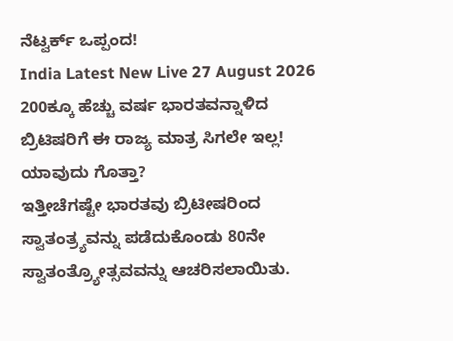ನೆಟ್ವರ್ಕ್ ಒಪ್ಪಂದ!
India Latest New Live 27 August 2026 200ಕ್ಕೂ ಹೆಚ್ಚು ವರ್ಷ ಭಾರತವನ್ನಾಳಿದ ಬ್ರಿಟಿಷರಿಗೆ ಈ ರಾಜ್ಯ ಮಾತ್ರ ಸಿಗಲೇ ಇಲ್ಲ! ಯಾವುದು ಗೊತ್ತಾ?
ಇತ್ತೀಚೆಗಷ್ಟೇ ಭಾರತವು ಬ್ರಿಟೀಷರಿಂದ ಸ್ವಾತಂತ್ರ್ಯವನ್ನು ಪಡೆದುಕೊಂಡು 80ನೇ ಸ್ವಾತಂತ್ರ್ಯೋತ್ಸವವನ್ನು ಆಚರಿಸಲಾಯಿತು.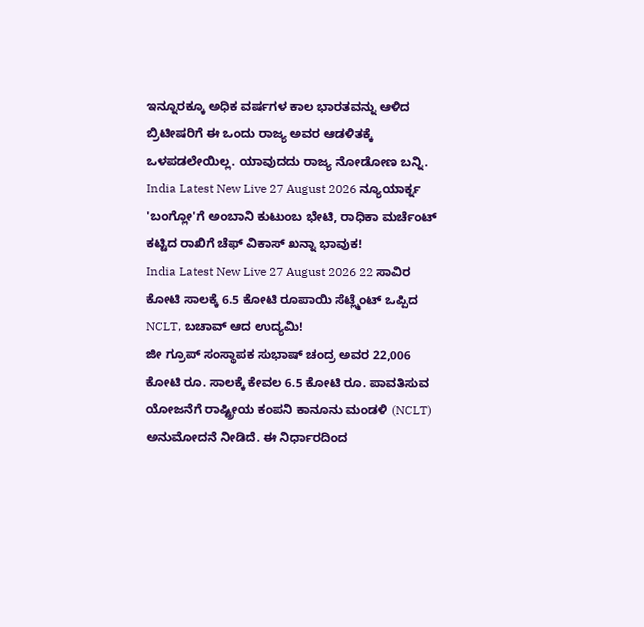ಇನ್ನೂರಕ್ಕೂ ಅಧಿಕ ವರ್ಷಗಳ ಕಾಲ ಭಾರತವನ್ನು ಆಳಿದ ಬ್ರಿಟೀಷರಿಗೆ ಈ ಒಂದು ರಾಜ್ಯ ಅವರ ಆಡಳಿತಕ್ಕೆ ಒಳಪಡಲೇಯಿಲ್ಲ. ಯಾವುದದು ರಾಜ್ಯ ನೋಡೋಣ ಬನ್ನಿ.
India Latest New Live 27 August 2026 ನ್ಯೂಯಾರ್ಕ್ನ 'ಬಂಗ್ಲೋ'ಗೆ ಅಂಬಾನಿ ಕುಟುಂಬ ಭೇಟಿ, ರಾಧಿಕಾ ಮರ್ಚೆಂಟ್ ಕಟ್ಟಿದ ರಾಖಿಗೆ ಚೆಫ್ ವಿಕಾಸ್ ಖನ್ನಾ ಭಾವುಕ!
India Latest New Live 27 August 2026 22 ಸಾವಿರ ಕೋಟಿ ಸಾಲಕ್ಕೆ 6.5 ಕೋಟಿ ರೂಪಾಯಿ ಸೆಟ್ಲ್ಮೆಂಟ್ ಒಪ್ಪಿದ NCLT, ಬಚಾವ್ ಆದ ಉದ್ಯಮಿ!
ಜೀ ಗ್ರೂಪ್ ಸಂಸ್ಥಾಪಕ ಸುಭಾಷ್ ಚಂದ್ರ ಅವರ 22,006 ಕೋಟಿ ರೂ. ಸಾಲಕ್ಕೆ ಕೇವಲ 6.5 ಕೋಟಿ ರೂ. ಪಾವತಿಸುವ ಯೋಜನೆಗೆ ರಾಷ್ಟ್ರೀಯ ಕಂಪನಿ ಕಾನೂನು ಮಂಡಳಿ (NCLT) ಅನುಮೋದನೆ ನೀಡಿದೆ. ಈ ನಿರ್ಧಾರದಿಂದ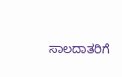ಸಾಲದಾತರಿಗೆ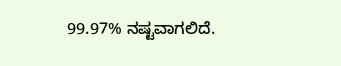99.97% ನಷ್ಟವಾಗಲಿದೆ.